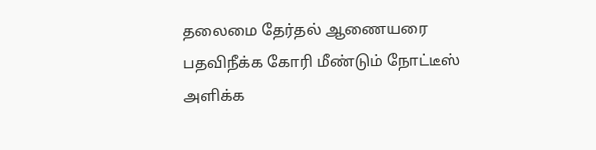தலைமை தேர்தல் ஆணையரை பதவிநீக்க கோரி மீண்டும் நோட்டீஸ் அளிக்க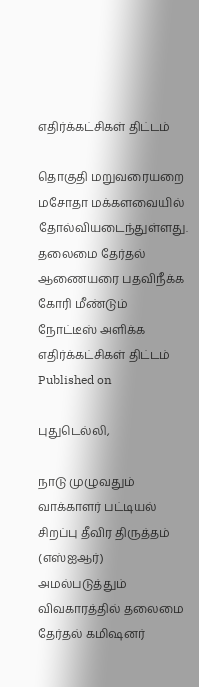எதிர்க்கட்சிகள் திட்டம்

தொகுதி மறுவரையறை மசோதா மக்களவையில் தோல்வியடைந்துள்ளது.
தலைமை தேர்தல் ஆணையரை பதவிநீக்க கோரி மீண்டும் நோட்டீஸ் அளிக்க எதிர்க்கட்சிகள் திட்டம்
Published on

புதுடெல்லி,

நாடு முழுவதும் வாக்காளர் பட்டியல் சிறப்பு தீவிர திருத்தம் (எஸ்ஐஆர்) அமல்படுத்தும் விவகாரத்தில் தலைமை தேர்தல் கமிஷனர்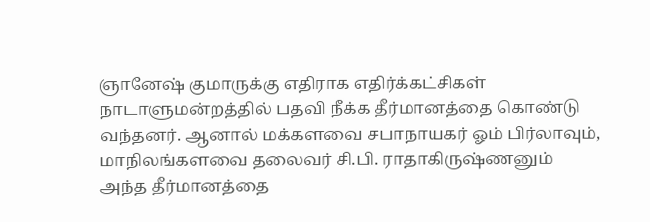ஞானேஷ் குமாருக்கு எதிராக எதிர்க்கட்சிகள் நாடாளுமன்றத்தில் பதவி நீக்க தீர்மானத்தை கொண்டு வந்தனர். ஆனால் மக்களவை சபாநாயகர் ஓம் பிர்லாவும், மாநிலங்களவை தலைவர் சி.பி. ராதாகிருஷ்ணனும் அந்த தீர்மானத்தை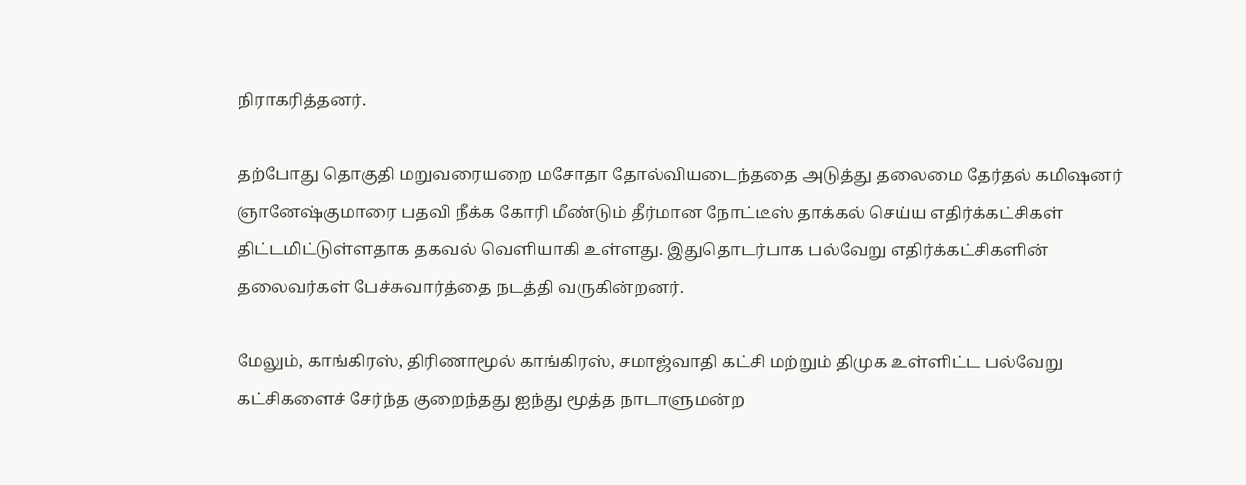நிராகரித்தனர்.

தற்போது தொகுதி மறுவரையறை மசோதா தோல்வியடைந்ததை அடுத்து தலைமை தேர்தல் கமிஷனர் ஞானேஷ்குமாரை பதவி நீக்க கோரி மீண்டும் தீர்மான நோட்டீஸ் தாக்கல் செய்ய எதிர்க்கட்சிகள் திட்டமிட்டுள்ளதாக தகவல் வெளியாகி உள்ளது. இதுதொடர்பாக பல்வேறு எதிர்க்கட்சிகளின் தலைவர்கள் பேச்சுவார்த்தை நடத்தி வருகின்றனர்.

மேலும், காங்கிரஸ், திரிணாமூல் காங்கிரஸ், சமாஜ்வாதி கட்சி மற்றும் திமுக உள்ளிட்ட பல்வேறு கட்சிகளைச் சேர்ந்த குறைந்தது ஐந்து மூத்த நாடாளுமன்ற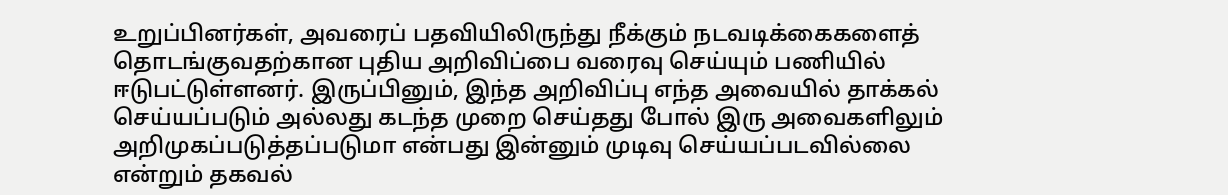உறுப்பினர்கள், அவரைப் பதவியிலிருந்து நீக்கும் நடவடிக்கைகளைத் தொடங்குவதற்கான புதிய அறிவிப்பை வரைவு செய்யும் பணியில் ஈடுபட்டுள்ளனர். இருப்பினும், இந்த அறிவிப்பு எந்த அவையில் தாக்கல் செய்யப்படும் அல்லது கடந்த முறை செய்தது போல் இரு அவைகளிலும் அறிமுகப்படுத்தப்படுமா என்பது இன்னும் முடிவு செய்யப்படவில்லை என்றும் தகவல்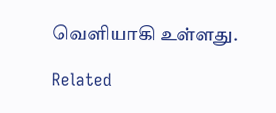வெளியாகி உள்ளது.

Related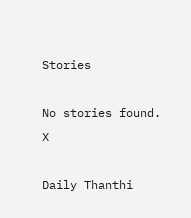Stories

No stories found.
X

Daily Thanthi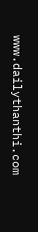www.dailythanthi.com